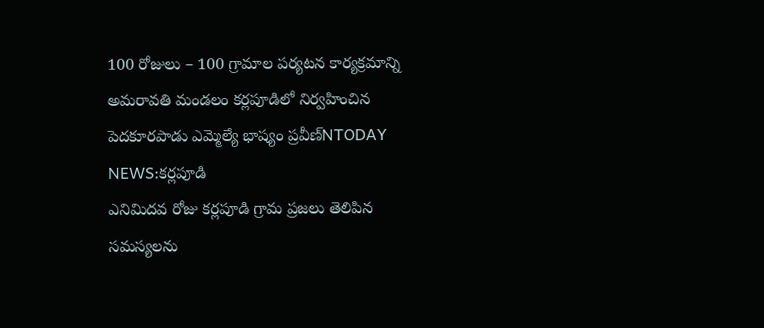100 రోజులు – 100 గ్రామాల పర్యటన కార్యక్రమాన్ని అమరావతి మండలం కర్లపూడిలో నిర్వహించిన పెదకూరపాడు ఎమ్మెల్యే భాష్యం ప్రవీణ్NTODAY NEWS:కర్లపూడి
ఎనిమిదవ రోజు కర్లపూడి గ్రామ ప్రజలు తెలిపిన సమస్యలను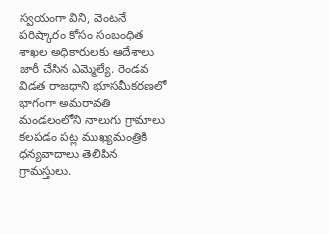స్వయంగా విని, వెంటనే పరిష్కారం కోసం సంబంధిత శాఖల అధికారులకు ఆదేశాలు జారీ చేసిన ఎమ్మెల్యే. రెండవ విడత రాజధాని భూసమీకరణలో భాగంగా అమరావతి మండలంలోని నాలుగు గ్రామాలు కలపడం పట్ల ముఖ్యమంత్రికి ధన్యవాదాలు తెలిపిన గ్రామస్తులు.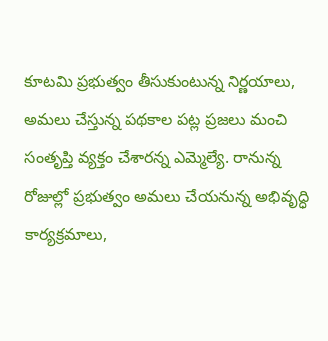కూటమి ప్రభుత్వం తీసుకుంటున్న నిర్ణయాలు, అమలు చేస్తున్న పథకాల పట్ల ప్రజలు మంచి సంతృప్తి వ్యక్తం చేశారన్న ఎమ్మెల్యే. రానున్న రోజుల్లో ప్రభుత్వం అమలు చేయనున్న అభివృద్ధి కార్యక్రమాలు,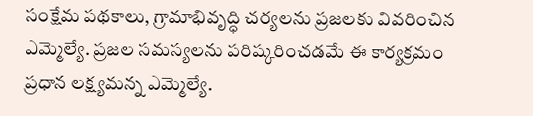సంక్షేమ పథకాలు, గ్రామాభివృద్ధి చర్యలను ప్రజలకు వివరించిన ఎమ్మెల్యే. ప్రజల సమస్యలను పరిష్కరించడమే ఈ కార్యక్రమం ప్రధాన లక్ష్యమన్న ఎమ్మెల్యే.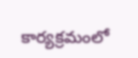కార్యక్రమంలో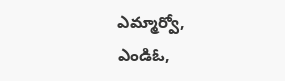ఎమ్మార్వో, ఎండిఓ,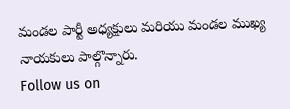మండల పార్టీ అధ్యక్షులు మరియు మండల ముఖ్య నాయకులు పాల్గొన్నారు.
Follow us on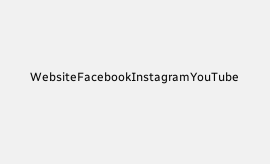WebsiteFacebookInstagramYouTube